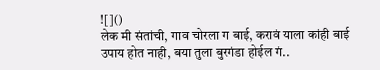![]()
लेक मी संतांची, गाव चोरला ग बाई, करावं याला कांही बाई उपाय होत नाही, बया तुला बुरगंडा होईल गं..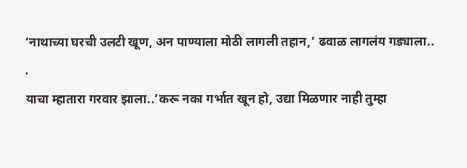‘नाथाच्या घरची उलटी खूण, अन पाण्याला मोठी लागली तहान,’ ढवाळ लागलंय गड्याला..
.
याचा म्हातारा गरवार झाला..’करू नका गर्भात खून हो, उद्या मिळणार नाही तुम्हा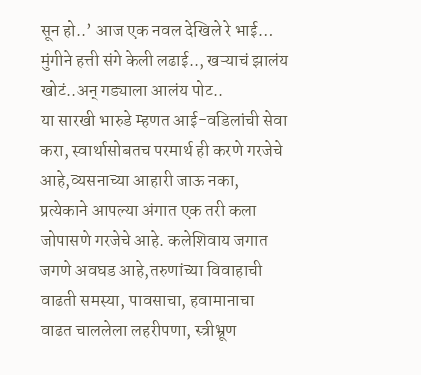सून हो..’ आज एक नवल देखिले रे भाई… मुंगीने हत्ती संगे केली लढाई.., खऱ्याचं झालंय खोटं..अन् गड्याला आलंय पोट..
या सारखी भारुडे म्हणत आई-वडिलांची सेवा करा, स्वार्थासोबतच परमार्थ ही करणे गरजेचे आहे,व्यसनाच्या आहारी जाऊ नका, प्रत्येकाने आपल्या अंगात एक तरी कला जोपासणे गरजेचे आहे. कलेशिवाय जगात जगणे अवघड आहे,तरुणांच्या विवाहाची वाढती समस्या, पावसाचा, हवामानाचा वाढत चाललेला लहरीपणा, स्त्रीभ्रूण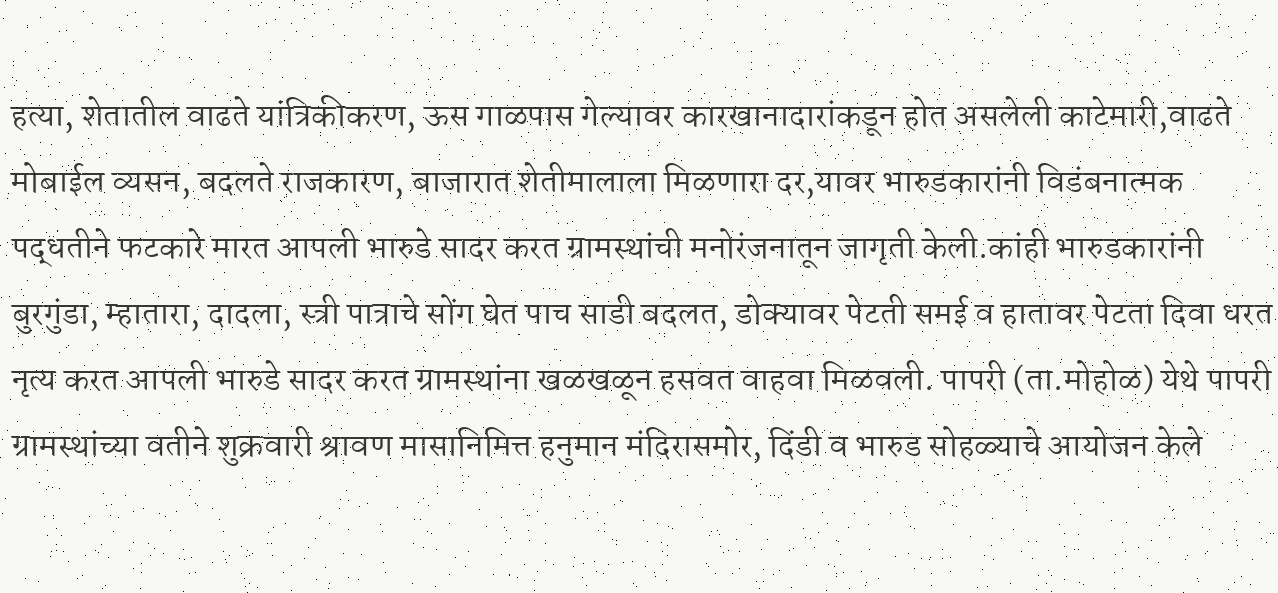हत्या, शेतातील वाढते यांत्रिकीकरण, ऊस गाळपास गेल्यावर कारखानादारांकडून होत असलेली काटेमारी,वाढते मोबाईल व्यसन, बदलते राजकारण, बाजारात शेतीमालाला मिळणारा दर,यावर भारुडकारांनी विडंबनात्मक पद्धतीने फटकारे मारत आपली भारुडे सादर करत ग्रामस्थांची मनोरंजनातून जागृती केली.कांही भारुडकारांनी बुरगुंडा, म्हातारा, दादला, स्त्री पात्राचे सोंग घेत पाच साडी बदलत, डोक्यावर पेटती समई व हातावर पेटता दिवा धरत नृत्य करत आपली भारुडे सादर करत ग्रामस्थांना खळखळून हसवत वाहवा मिळवली. पापरी (ता.मोहोळ) येथे पापरी ग्रामस्थांच्या वतीने शुक्रवारी श्रावण मासानिमित्त हनुमान मंदिरासमोर, दिंडी व भारुड सोहळ्याचे आयोजन केले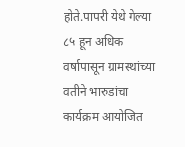होते.पापरी येथे गेल्या ८५ हून अधिक वर्षापासून ग्रामस्थांच्या वतीने भारुडांचा कार्यक्रम आयोजित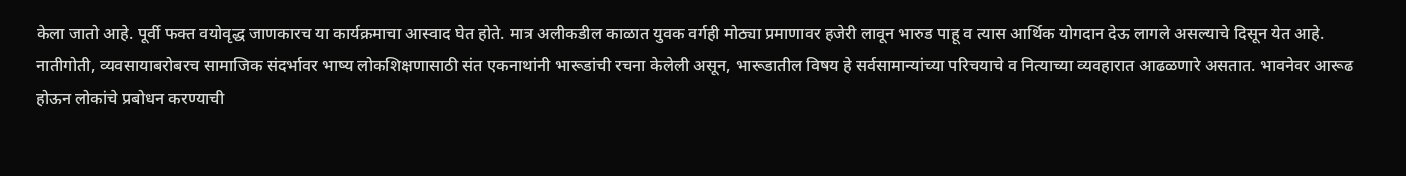केला जातो आहे. पूर्वी फक्त वयोवृद्ध जाणकारच या कार्यक्रमाचा आस्वाद घेत होते. मात्र अलीकडील काळात युवक वर्गही मोठ्या प्रमाणावर हजेरी लावून भारुड पाहू व त्यास आर्थिक योगदान देऊ लागले असल्याचे दिसून येत आहे.
नातीगोती, व्यवसायाबरोबरच सामाजिक संदर्भावर भाष्य लोकशिक्षणासाठी संत एकनाथांनी भारूडांची रचना केलेली असून, भारूडातील विषय हे सर्वसामान्यांच्या परिचयाचे व नित्याच्या व्यवहारात आढळणारे असतात. भावनेवर आरूढ होऊन लोकांचे प्रबोधन करण्याची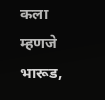कला म्हणजे भारूड,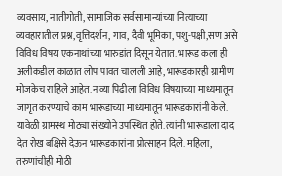व्यवसाय, नातीगोती, सामाजिक सर्वसामान्यांच्या नित्याच्या व्यवहारातील प्रश्न,वृत्तिदर्शन, गाव, दैवी भूमिका, पशु-पक्षी,सण असे विविध विषय एकनाथांच्या भारुडांत दिसून येतात. भारूड कला ही अलीकडील काळात लोप पावत चालली आहे, भारूडकारही ग्रामीण मोजकेच राहिले आहेत. नव्या पिढीला विविध विषयाच्या माध्यमातून जागृत करण्याचे काम भारूडाच्या माध्यमातून भारूडकारांनी केले. यावेळी ग्रामस्थ मोठ्या संख्योने उपस्थित होते. त्यांनी भारूडाला दाद देत रोख बक्षिसे देऊन भारूडकारांना प्रोत्साहन दिले. महिला, तरुणांचीही मोठी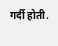गर्दी होती.